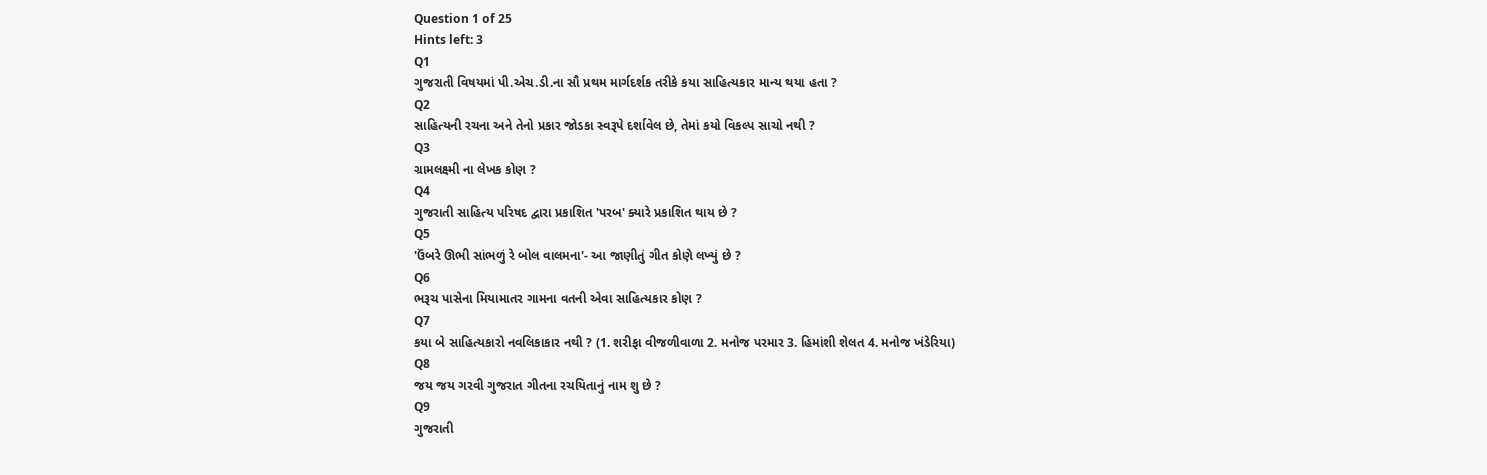Question 1 of 25
Hints left: 3
Q1
ગુજરાતી વિષયમાં પી.એચ.ડી.ના સૌ પ્રથમ માર્ગદર્શક તરીકે કયા સાહિત્યકાર માન્ય થયા હતા ?
Q2
સાહિત્યની રચના અને તેનો પ્રકાર જોડકા સ્વરૂપે દર્શાવેલ છે, તેમાં કયો વિકલ્પ સાચો નથી ?
Q3
ગ્રામલક્ષ્મી ના લેખક કોણ ?
Q4
ગુજરાતી સાહિત્ય પરિષદ દ્વારા પ્રકાશિત 'પરબ' ક્યારે પ્રકાશિત થાય છે ?
Q5
'ઉંબરે ઊભી સાંભળું રે બોલ વાલમના'- આ જાણીતું ગીત કોણે લખ્યું છે ?
Q6
ભરૂચ પાસેના મિયામાતર ગામના વતની એવા સાહિત્યકાર કોણ ?
Q7
કયા બે સાહિત્યકારો નવલિકાકાર નથી ? (1. શરીફા વીજળીવાળા 2. મનોજ પરમાર 3. હિમાંશી શેલત 4. મનોજ ખંડેરિયા)
Q8
જય જય ગરવી ગુજરાત ગીતના રચયિતાનું નામ શુ છે ?
Q9
ગુજરાતી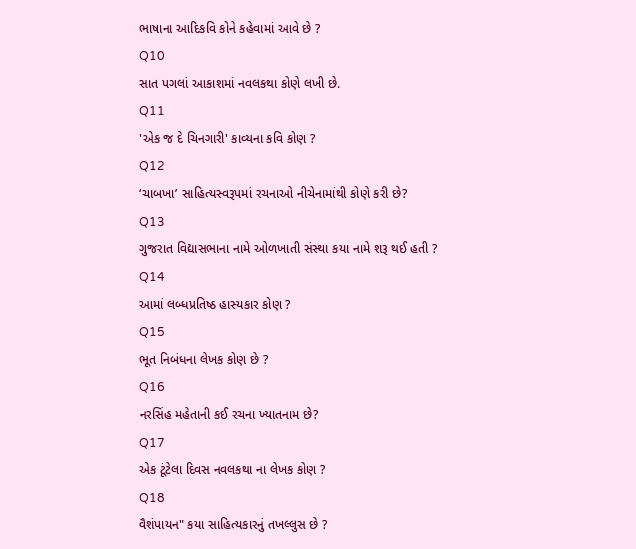ભાષાના આદિકવિ કોને કહેવામાં આવે છે ?
Q10
સાત પગલાં આકાશમાં નવલકથા કોણે લખી છે.
Q11
'એક જ દે ચિનગારી' કાવ્યના કવિ કોણ ?
Q12
‘ચાબખા’ સાહિત્યસ્વરૂપમાં રચનાઓ નીચેનામાંથી કોણે કરી છે?
Q13
ગુજરાત વિદ્યાસભાના નામે ઓળખાતી સંસ્થા કયા નામે શરૂ થઈ હતી ?
Q14
આમાં લબ્ધપ્રતિષ્ઠ હાસ્યકાર કોણ ?
Q15
ભૂત નિબંધના લેખક કોણ છે ?
Q16
નરસિંહ મહેતાની કઈ રચના ખ્યાતનામ છે?
Q17
એક ટૂંટેલા દિવસ નવલકથા ના લેખક કોણ ?
Q18
વૈશંપાયન" કયા સાહિત્યકારનું તખલ્લુસ છે ?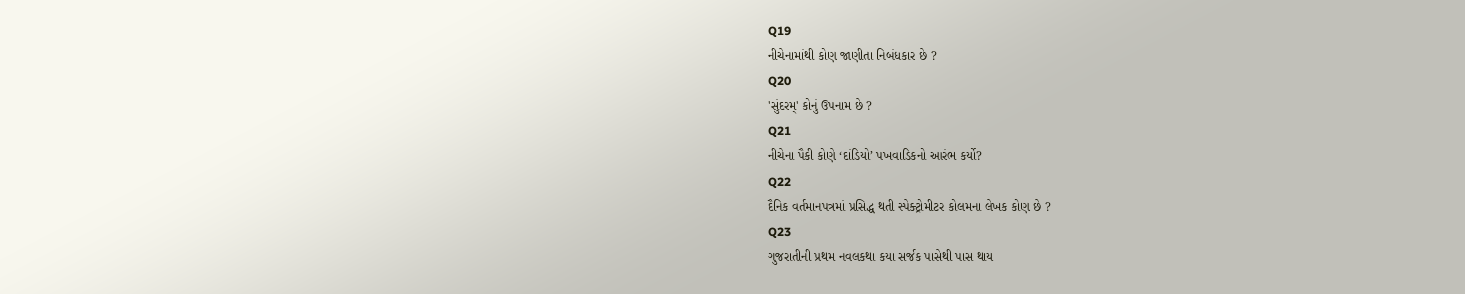Q19
નીચેનામાંથી કોણ જાણીતા નિબંધકાર છે ?
Q20
'સુંદરમ્' કોનું ઉપનામ છે ?
Q21
નીચેના પૈકી કોણે ‘દાંડિયો’ પખવાડિકનો આરંભ કર્યો?
Q22
દૈનિક વર્તમાનપત્રમાં પ્રસિદ્ધ થતી સ્પેક્ટ્રોમીટર કોલમના લેખક કોણ છે ?
Q23
ગુજરાતીની પ્રથમ નવલકથા કયા સર્જક પાસેથી પાસ થાય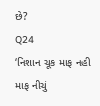છે?
Q24
‘નિશાન ચૂક માફ નહી માફ નીચું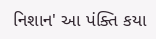નિશાન' આ પંક્તિ કયા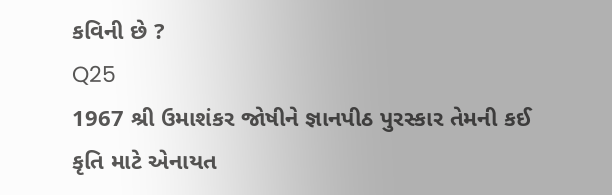કવિની છે ?
Q25
1967 શ્રી ઉમાશંકર જોષીને જ્ઞાનપીઠ પુરસ્કાર તેમની કઈ કૃતિ માટે એનાયત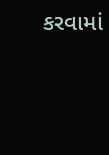કરવામાં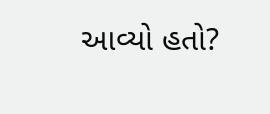આવ્યો હતો?